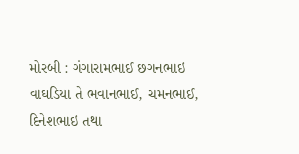મોરબી : ગંગારામભાઈ છગનભાઇ વાઘડિયા તે ભવાનભાઈ, ચમનભાઈ, દિનેશભાઇ તથા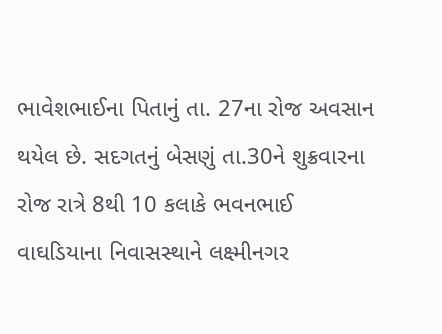ભાવેશભાઈના પિતાનું તા. 27ના રોજ અવસાન થયેલ છે. સદગતનું બેસણું તા.30ને શુક્રવારના રોજ રાત્રે 8થી 10 કલાકે ભવનભાઈ વાઘડિયાના નિવાસસ્થાને લક્ષ્મીનગર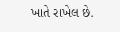ખાતે રાખેલ છે.